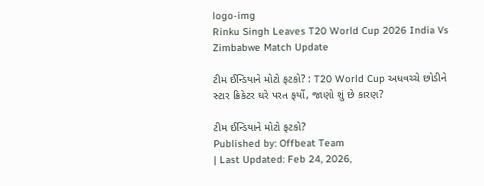logo-img
Rinku Singh Leaves T20 World Cup 2026 India Vs Zimbabwe Match Update

ટીમ ઈન્ડિયાને મોટો ફટકો? : T20 World Cup અધવચ્ચે છોડીને સ્ટાર ક્રિકેટર ઘરે પરત ફર્યો, જાણો શું છે કારણ?

ટીમ ઈન્ડિયાને મોટો ફટકો?
Published by: Offbeat Team
| Last Updated: Feb 24, 2026,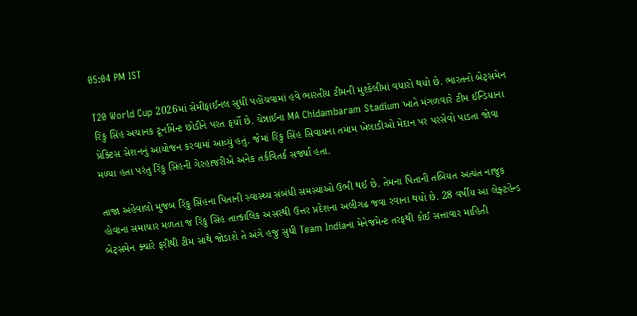05:04 PM IST

T20 World Cup 2026માં સેમીફાઈનલ સુધી પહોંચવામાં હવે ભારતીય ટીમની મુશ્કેલીમાં વધારો થયો છે. ભારતનો બેટ્સમેન રિંકુ સિંહ અચાનક ટૂર્નામેન્ટ છોડીને પરત ફર્યો છે. ચેન્નાઈના MA Chidambaram Stadium ખાતે મંગળવારે ટીમ ઈન્ડિયાના પ્રેક્ટિસ સેશનનું આયોજન કરવામાં આવ્યું હતું. જેમાં રિંકુ સિંહ સિવાયના તમામ ખેલાડીઓ મેદાન પર પરસેવો પાડતા જોવા મળ્યા હતા પરંતુ રિંકુ સિંહની ગેરહાજરીએ અનેક તર્કવિતર્ક સર્જ્યા હતા.

તાજા અહેવાલો મુજબ રિંકુ સિંહના પિતાની સ્વાસ્થ્ય સંબંધી સમસ્યાઓ ઉભી થઈ છે. તેમના પિતાની તબિયત અત્યંત નાજુક હોવાના સમાચાર મળતા જ રિંકુ સિંહ તાત્કાલિક અસરથી ઉત્તર પ્રદેશના અલીગઢ જવા રવાના થયો છે. 28 વર્ષીય આ લેફ્ટહેન્ડ બેટ્સમેન ક્યારે ફરીથી ટીમ સાથે જોડાશે તે અંગે હજુ સુધી Team Indiaના મેનેજમેન્ટ તરફથી કોઈ સત્તાવાર માહિતી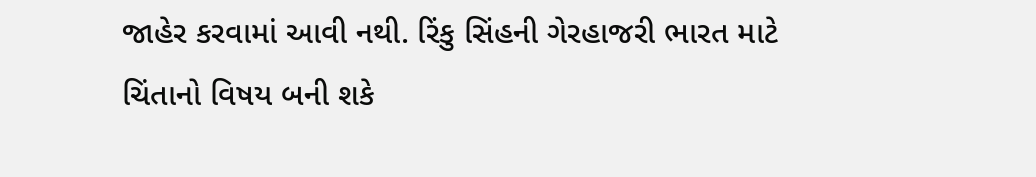જાહેર કરવામાં આવી નથી. રિંકુ સિંહની ગેરહાજરી ભારત માટે ચિંતાનો વિષય બની શકે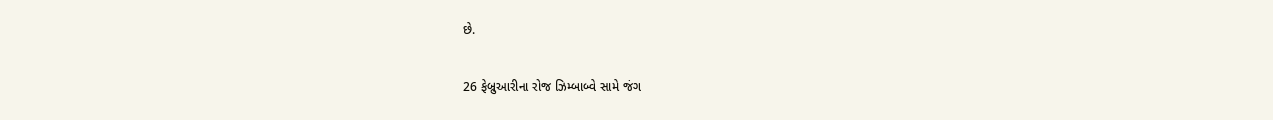છે.

26 ફેબ્રુઆરીના રોજ ઝિમ્બાબ્વે સામે જંગ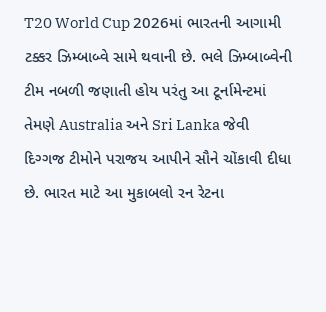T20 World Cup 2026માં ભારતની આગામી ટક્કર ઝિમ્બાબ્વે સામે થવાની છે. ભલે ઝિમ્બાબ્વેની ટીમ નબળી જણાતી હોય પરંતુ આ ટૂર્નામેન્ટમાં તેમણે Australia અને Sri Lanka જેવી દિગ્ગજ ટીમોને પરાજય આપીને સૌને ચોંકાવી દીધા છે. ભારત માટે આ મુકાબલો રન રેટના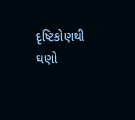દૃષ્ટિકોણથી ઘણો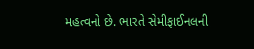મહત્વનો છે. ભારતે સેમીફાઈનલની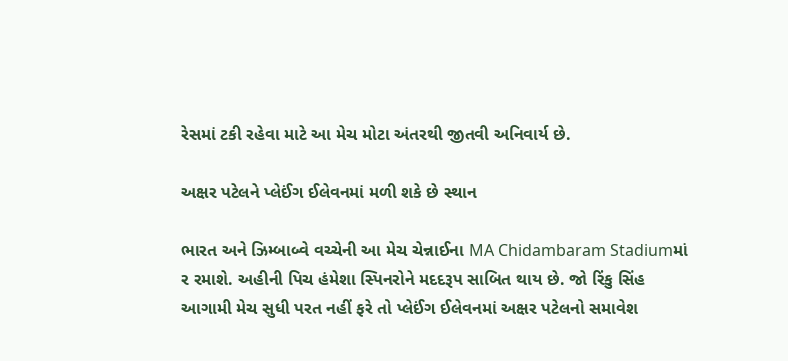રેસમાં ટકી રહેવા માટે આ મેચ મોટા અંતરથી જીતવી અનિવાર્ય છે.

અક્ષર પટેલને પ્લેઈંગ ઈલેવનમાં મળી શકે છે સ્થાન

ભારત અને ઝિમ્બાબ્વે વચ્ચેની આ મેચ ચેન્નાઈના MA Chidambaram Stadiumમાં ર રમાશે. અહીની પિચ હંમેશા સ્પિનરોને મદદરૂપ સાબિત થાય છે. જો રિંકુ સિંહ આગામી મેચ સુધી પરત નહીં ફરે તો પ્લેઈંગ ઈલેવનમાં અક્ષર પટેલનો સમાવેશ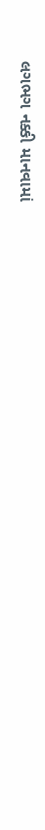લગભગ નક્કી માનવામાં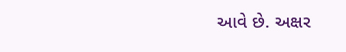આવે છે. અક્ષર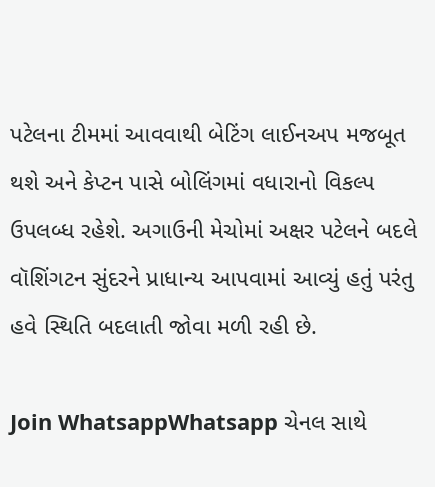પટેલના ટીમમાં આવવાથી બેટિંગ લાઈનઅપ મજબૂત થશે અને કેપ્ટન પાસે બોલિંગમાં વધારાનો વિકલ્પ ઉપલબ્ધ રહેશે. અગાઉની મેચોમાં અક્ષર પટેલને બદલે વૉશિંગટન સુંદરને પ્રાધાન્ય આપવામાં આવ્યું હતું પરંતુ હવે સ્થિતિ બદલાતી જોવા મળી રહી છે.

Join WhatsappWhatsapp ચેનલ સાથે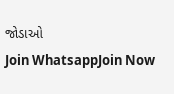જોડાઓ
Join WhatsappJoin Now